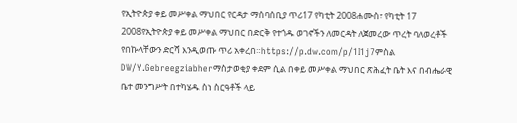የኢትዮጵያ ቀይ መሥቀል ማህበር የርዳታ ማሰባሰቢያ ጥሪ17 የካቲት 2008ሐሙስ፣ የካቲት 17 2008የኢትዮጵያ ቀይ መሥቀል ማህበር በድርቅ የተጎዱ ወገኖችን ለመርዳት ለጀመረው ጥረት ባለወረቶች የበኩላቸውን ድርሻ እንዲወጡ ጥሪ አቀረበ።https://p.dw.com/p/1I1j7ምስል DW/Y.Gebreegziabherማስታወቂያ ቀደም ሲል በቀይ መሥቀል ማህበር ጽሕፈት ቤት እና በብሔራዊ ቤተ መንግሥት በተካሄዱ ስነ ስርዓቶች ላይ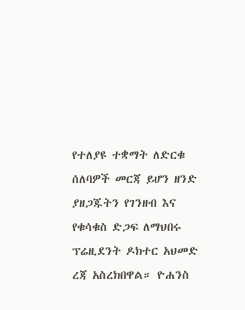የተለያዩ ተቋማት ለድርቁ ሰለባዎች መርጃ ይሆን ዘንድ ያዘጋጁትን የገንዘብ እና የቁሳቁስ ድጋፍ ለማህበሩ ፕሬዚደንት ዶክተር አህመድ ረጃ አስረክበዋል። ዮሐንስ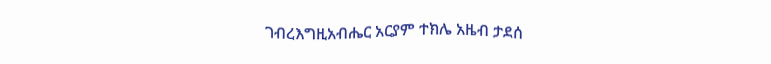ገብረእግዚአብሔር አርያም ተክሌ አዜብ ታደሰ